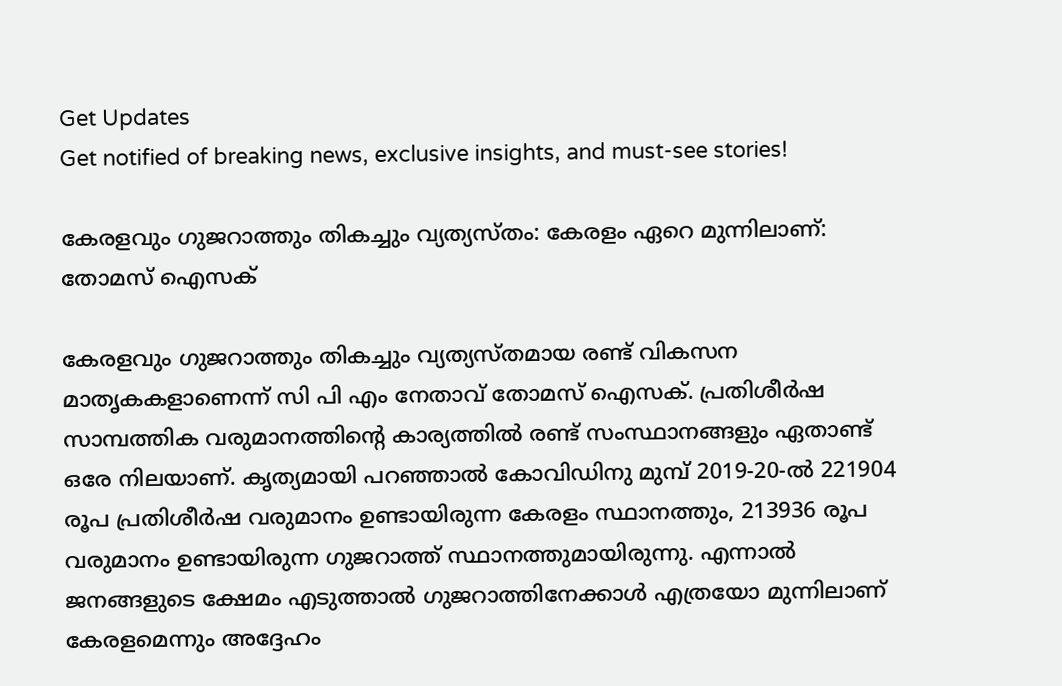Get Updates
Get notified of breaking news, exclusive insights, and must-see stories!

കേരളവും ഗുജറാത്തും തികച്ചും വ്യത്യസ്തം: കേരളം ഏറെ മുന്നിലാണ്: തോമസ് ഐസക്

കേരളവും ഗുജറാത്തും തികച്ചും വ്യത്യസ്തമായ രണ്ട് വികസന മാതൃകകളാണെന്ന് സി പി എം നേതാവ് തോമസ് ഐസക്. പ്രതിശീർഷ സാമ്പത്തിക വരുമാനത്തിന്റെ കാര്യത്തിൽ രണ്ട് സംസ്ഥാനങ്ങളും ഏതാണ്ട് ഒരേ നിലയാണ്. കൃത്യമായി പറഞ്ഞാൽ കോവിഡിനു മുമ്പ് 2019-20-ൽ 221904 രൂപ പ്രതിശീർഷ വരുമാനം ഉണ്ടായിരുന്ന കേരളം സ്ഥാനത്തും, 213936 രൂപ വരുമാനം ഉണ്ടായിരുന്ന ഗുജറാത്ത് സ്ഥാനത്തുമായിരുന്നു. എന്നാൽ ജനങ്ങളുടെ ക്ഷേമം എടുത്താൽ ഗുജറാത്തിനേക്കാൾ എത്രയോ മുന്നിലാണ് കേരളമെന്നും അദ്ദേഹം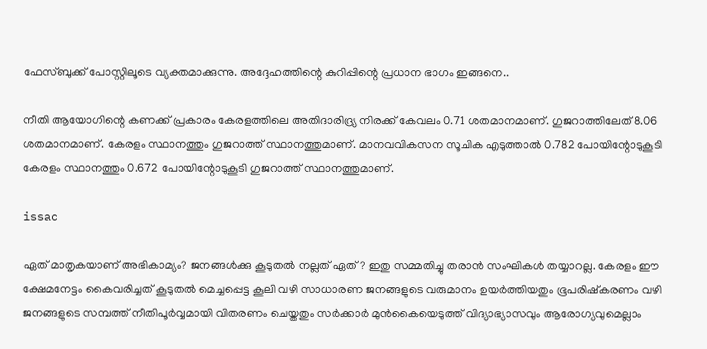ഫേസ്ബുക്ക് പോസ്റ്റിലൂടെ വ്യക്തമാക്കുന്നു. അദ്ദേഹത്തിന്റെ കുറിപ്പിന്റെ പ്രധാന ഭാഗം ഇങ്ങനെ..

നീതി ആയോഗിന്റെ കണക്ക് പ്രകാരം കേരളത്തിലെ അതിദാരിദ്ര്യ നിരക്ക് കേവലം 0.71 ശതമാനമാണ്. ഗുജറാത്തിലേത് 8.06 ശതമാനമാണ്. കേരളം സ്ഥാനത്തും ഗുജറാത്ത് സ്ഥാനത്തുമാണ്. മാനവവികസന സൂചിക എടുത്താൽ 0.782 പോയിന്റോടുകൂടി കേരളം സ്ഥാനത്തും 0.672 പോയിന്റോടുകൂടി ഗുജറാത്ത് സ്ഥാനത്തുമാണ്.

issac

ഏത് മാതൃകയാണ് അഭികാമ്യം? ജനങ്ങൾക്കു കൂടുതൽ നല്ലത് ഏത്? ഇതു സമ്മതിച്ചു തരാൻ സംഘികൾ തയ്യാറല്ല. കേരളം ഈ ക്ഷേമനേട്ടം കൈവരിച്ചത് കൂടുതൽ മെച്ചപ്പെട്ട കൂലി വഴി സാധാരണ ജനങ്ങളുടെ വരുമാനം ഉയർത്തിയതും ഭൂപരിഷ്കരണം വഴി ജനങ്ങളുടെ സമ്പത്ത് നീതിപൂർവ്വമായി വിതരണം ചെയ്തതും സർക്കാർ മുൻകൈയെടുത്ത് വിദ്യാഭ്യാസവും ആരോഗ്യവുമെല്ലാം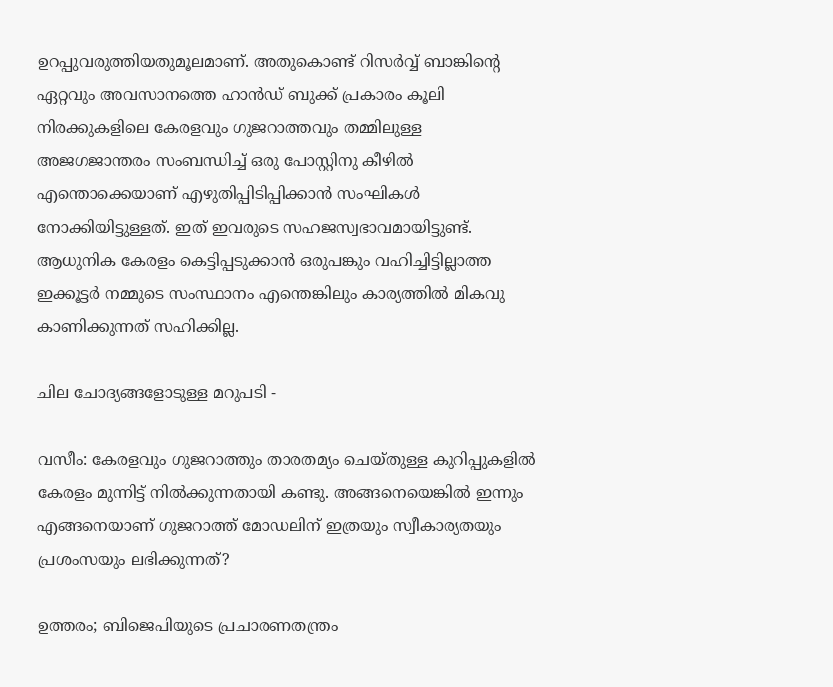ഉറപ്പുവരുത്തിയതുമൂലമാണ്. അതുകൊണ്ട് റിസർവ്വ് ബാങ്കിന്റെ ഏറ്റവും അവസാനത്തെ ഹാൻഡ് ബുക്ക് പ്രകാരം കൂലി നിരക്കുകളിലെ കേരളവും ഗുജറാത്തവും തമ്മിലുള്ള അജഗജാന്തരം സംബന്ധിച്ച് ഒരു പോസ്റ്റിനു കീഴിൽ എന്തൊക്കെയാണ് എഴുതിപ്പിടിപ്പിക്കാൻ സംഘികൾ നോക്കിയിട്ടുള്ളത്. ഇത് ഇവരുടെ സഹജസ്വഭാവമായിട്ടുണ്ട്. ആധുനിക കേരളം കെട്ടിപ്പടുക്കാൻ ഒരുപങ്കും വഹിച്ചിട്ടില്ലാത്ത ഇക്കൂട്ടർ നമ്മുടെ സംസ്ഥാനം എന്തെങ്കിലും കാര്യത്തിൽ മികവു കാണിക്കുന്നത് സഹിക്കില്ല.

ചില ചോദ്യങ്ങളോടുള്ള മറുപടി -

വസീം: കേരളവും ഗുജറാത്തും താരതമ്യം ചെയ്തുള്ള കുറിപ്പുകളിൽ കേരളം മുന്നിട്ട് നിൽക്കുന്നതായി കണ്ടു. അങ്ങനെയെങ്കിൽ ഇന്നും എങ്ങനെയാണ് ഗുജറാത്ത് മോഡലിന് ഇത്രയും സ്വീകാര്യതയും പ്രശംസയും ലഭിക്കുന്നത്?

ഉത്തരം; ബിജെപിയുടെ പ്രചാരണതന്ത്രം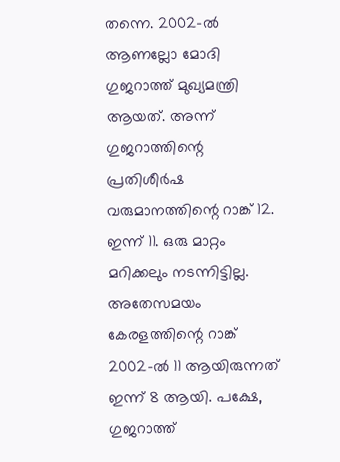തന്നെ. 2002-ൽ ആണല്ലോ മോദി ഗുജറാത്ത് മുഖ്യമന്ത്രി ആയത്. അന്ന് ഗുജറാത്തിന്റെ പ്രതിശീർഷ വരുമാനത്തിന്റെ റാങ്ക് 12. ഇന്ന് 11. ഒരു മാറ്റം മറിക്കലും നടന്നിട്ടില്ല. അതേസമയം കേരളത്തിന്റെ റാങ്ക് 2002-ൽ 11 ആയിരുന്നത് ഇന്ന് 8 ആയി. പക്ഷേ, ഗുജറാത്ത്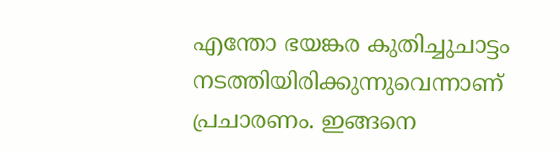എന്തോ ഭയങ്കര കുതിച്ചുചാട്ടം നടത്തിയിരിക്കുന്നുവെന്നാണ് പ്രചാരണം. ഇങ്ങനെ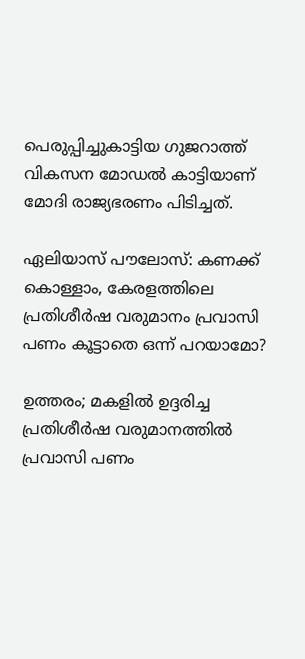പെരുപ്പിച്ചുകാട്ടിയ ഗുജറാത്ത് വികസന മോഡൽ കാട്ടിയാണ് മോദി രാജ്യഭരണം പിടിച്ചത്.

ഏലിയാസ് പൗലോസ്: കണക്ക് കൊള്ളാം, കേരളത്തിലെ പ്രതിശീർഷ വരുമാനം പ്രവാസി പണം കൂട്ടാതെ ഒന്ന് പറയാമോ?

ഉത്തരം; മകളിൽ ഉദ്ദരിച്ച പ്രതിശീർഷ വരുമാനത്തിൽ പ്രവാസി പണം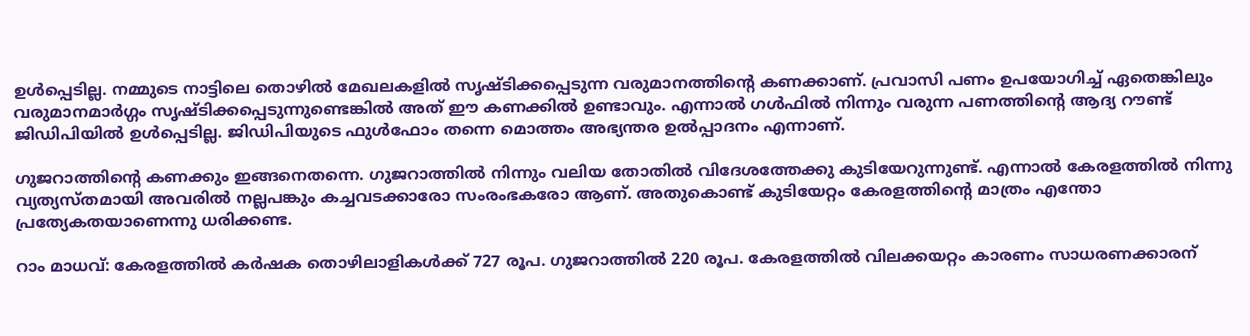ഉൾപ്പെടില്ല. നമ്മുടെ നാട്ടിലെ തൊഴിൽ മേഖലകളിൽ സൃഷ്ടിക്കപ്പെടുന്ന വരുമാനത്തിന്റെ കണക്കാണ്. പ്രവാസി പണം ഉപയോഗിച്ച് ഏതെങ്കിലും വരുമാനമാർഗ്ഗം സൃഷ്ടിക്കപ്പെടുന്നുണ്ടെങ്കിൽ അത് ഈ കണക്കിൽ ഉണ്ടാവും. എന്നാൽ ഗൾഫിൽ നിന്നും വരുന്ന പണത്തിന്റെ ആദ്യ റൗണ്ട് ജിഡിപിയിൽ ഉൾപ്പെടില്ല. ജിഡിപിയുടെ ഫുൾഫോം തന്നെ മൊത്തം അഭ്യന്തര ഉൽപ്പാദനം എന്നാണ്.

ഗുജറാത്തിന്റെ കണക്കും ഇങ്ങനെതന്നെ. ഗുജറാത്തിൽ നിന്നും വലിയ തോതിൽ വിദേശത്തേക്കു കുടിയേറുന്നുണ്ട്. എന്നാൽ കേരളത്തിൽ നിന്നു വ്യത്യസ്തമായി അവരിൽ നല്ലപങ്കും കച്ചവടക്കാരോ സംരംഭകരോ ആണ്. അതുകൊണ്ട് കുടിയേറ്റം കേരളത്തിന്റെ മാത്രം എന്തോ പ്രത്യേകതയാണെന്നു ധരിക്കണ്ട.

റാം മാധവ്: കേരളത്തിൽ കർഷക തൊഴിലാളികൾക്ക് 727 രൂപ. ഗുജറാത്തിൽ 220 രൂപ. കേരളത്തിൽ വിലക്കയറ്റം കാരണം സാധരണക്കാരന്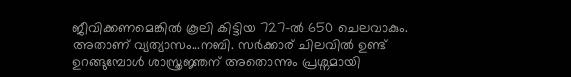ജീവിക്കണമെങ്കിൽ കൂലി കിട്ടിയ 727-ൽ 650 ചെലവാകും. അതാണ് വ്യത്യാസം...നബി. സർക്കാര് ചിലവിൽ ഉണ്ട് ഉറങ്ങുമ്പോൾ ശാസ്ത്രജ്ഞന് അതൊന്നും പ്രശ്നമായി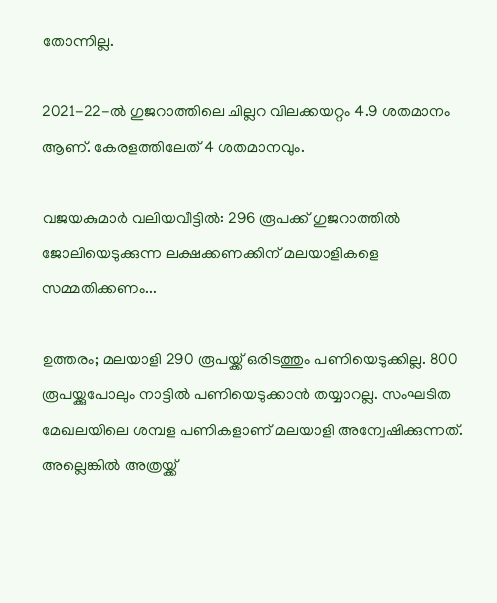തോന്നില്ല.

2021-22-ൽ ഗുജറാത്തിലെ ചില്ലറ വിലക്കയറ്റം 4.9 ശതമാനം ആണ്. കേരളത്തിലേത് 4 ശതമാനവും.

വജയകുമാർ വലിയവീട്ടിൽ: 296 രൂപക്ക്‌ ഗുജറാത്തിൽ ജോലിയെടുക്കുന്ന ലക്ഷക്കണക്കിന്‌ മലയാളികളെ സമ്മതിക്കണം...

ഉത്തരം; മലയാളി 290 രൂപയ്ക്ക് ഒരിടത്തും പണിയെടുക്കില്ല. 800 രൂപയ്ക്കുപോലും നാട്ടിൽ പണിയെടുക്കാൻ തയ്യാറല്ല. സംഘടിത മേഖലയിലെ ശമ്പള പണികളാണ് മലയാളി അന്വേഷിക്കുന്നത്. അല്ലെങ്കിൽ അത്രയ്ക്ക്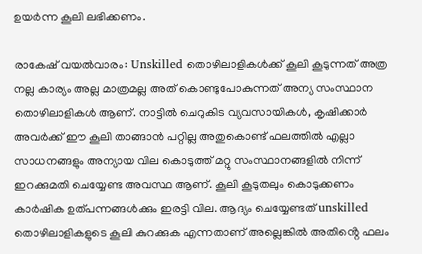ഉയർന്ന കൂലി ലഭിക്കണം.

രാകേഷ് വയൽവാരം: Unskilled തൊഴിലാളികൾക്ക് കൂലി കൂടുന്നത് അത്ര നല്ല കാര്യം അല്ല മാത്രമല്ല അത് കൊണ്ടുപോകുന്നത് അന്യ സംസ്ഥാന തൊഴിലാളികൾ ആണ്. നാട്ടിൽ ചെറുകിട വ്യവസായികൾ, കൃഷിക്കാർ അവർക്ക് ഈ കൂലി താങ്ങാൻ പറ്റില്ല അതുകൊണ്ട് ഫലത്തിൽ എല്ലാ സാധനങ്ങളും അന്യായ വില കൊടുത്ത് മറ്റു സംസ്ഥാനങ്ങളിൽ നിന്ന് ഇറക്കുമതി ചെയ്യേണ്ട അവസ്ഥ ആണ്. കൂലി കൂടുതലും കൊടുക്കണം കാർഷിക ഉത്പന്നങ്ങൾക്കും ഇരട്ടി വില. ആദ്യം ചെയ്യേണ്ടത് unskilled തൊഴിലാളികളുടെ കൂലി കുറക്കുക എന്നതാണ് അല്ലെങ്കിൽ അതിൻ്റെ ഫലം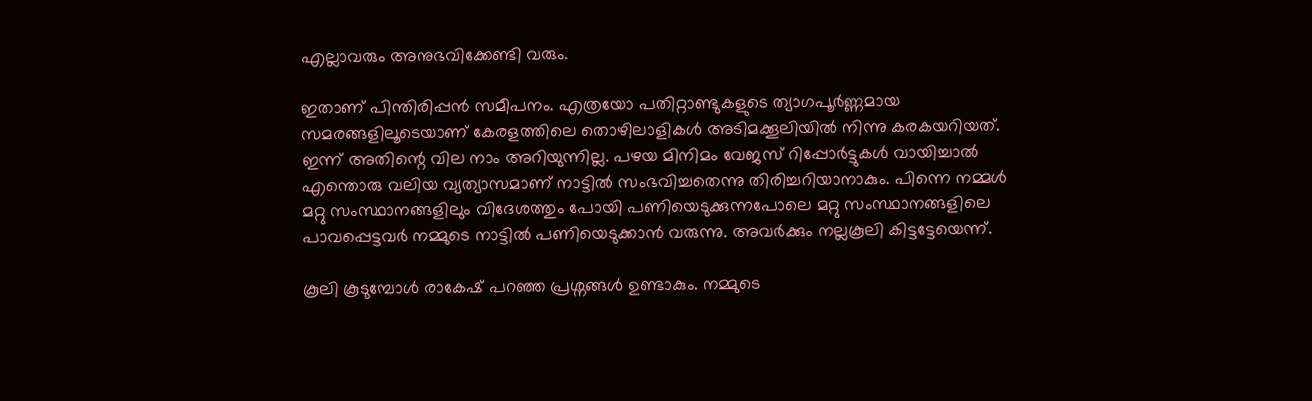എല്ലാവരും അനുഭവിക്കേണ്ടി വരും.

ഇതാണ് പിന്തിരിപ്പൻ സമീപനം. എത്രയോ പതിറ്റാണ്ടുകളുടെ ത്യാഗപൂർണ്ണമായ സമരങ്ങളിലൂടെയാണ് കേരളത്തിലെ തൊഴിലാളികൾ അടിമക്കൂലിയിൽ നിന്നു കരകയറിയത്. ഇന്ന് അതിന്റെ വില നാം അറിയുന്നില്ല. പഴയ മിനിമം വേജസ് റിപ്പോർട്ടുകൾ വായിച്ചാൽ എന്തൊരു വലിയ വ്യത്യാസമാണ് നാട്ടിൽ സംഭവിച്ചതെന്നു തിരിച്ചറിയാനാകും. പിന്നെ നമ്മൾ മറ്റു സംസ്ഥാനങ്ങളിലും വിദേശത്തും പോയി പണിയെടുക്കുന്നപോലെ മറ്റു സംസ്ഥാനങ്ങളിലെ പാവപ്പെട്ടവർ നമ്മുടെ നാട്ടിൽ പണിയെടുക്കാൻ വരുന്നു. അവർക്കും നല്ലകൂലി കിട്ടട്ടേയെന്ന്.

കൂലി കൂടുമ്പോൾ രാകേഷ് പറഞ്ഞ പ്രശ്നങ്ങൾ ഉണ്ടാകും. നമ്മുടെ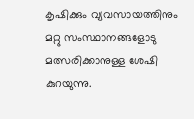കൃഷിക്കും വ്യവസായത്തിനും മറ്റു സംസ്ഥാനങ്ങളോടു മത്സരിക്കാനുള്ള ശേഷി കുറയുന്നു.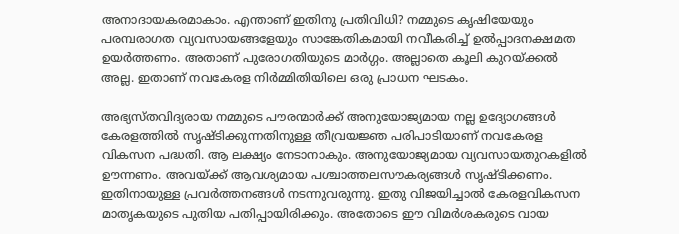അനാദായകരമാകാം. എന്താണ് ഇതിനു പ്രതിവിധി? നമ്മുടെ കൃഷിയേയും പരമ്പരാഗത വ്യവസായങ്ങളേയും സാങ്കേതികമായി നവീകരിച്ച് ഉൽപ്പാദനക്ഷമത ഉയർത്തണം. അതാണ് പുരോഗതിയുടെ മാർഗ്ഗം. അല്ലാതെ കൂലി കുറയ്ക്കൽ അല്ല. ഇതാണ് നവകേരള നിർമ്മിതിയിലെ ഒരു പ്രാധന ഘടകം.

അഭ്യസ്തവിദ്യരായ നമ്മുടെ പൗരന്മാർക്ക് അനുയോജ്യമായ നല്ല ഉദ്യോഗങ്ങൾ കേരളത്തിൽ സൃഷ്ടിക്കുന്നതിനുള്ള തീവ്രയജ്ഞ പരിപാടിയാണ് നവകേരള വികസന പദ്ധതി. ആ ലക്ഷ്യം നേടാനാകും. അനുയോജ്യമായ വ്യവസായതുറകളിൽ ഊന്നണം. അവയ്ക്ക് ആവശ്യമായ പശ്ചാത്തലസൗകര്യങ്ങൾ സൃഷ്ടിക്കണം. ഇതിനായുള്ള പ്രവർത്തനങ്ങൾ നടന്നുവരുന്നു. ഇതു വിജയിച്ചാൽ കേരളവികസന മാതൃകയുടെ പുതിയ പതിപ്പായിരിക്കും. അതോടെ ഈ വിമർശകരുടെ വായ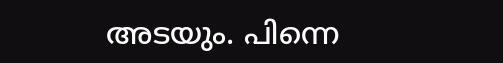അടയും. പിന്നെ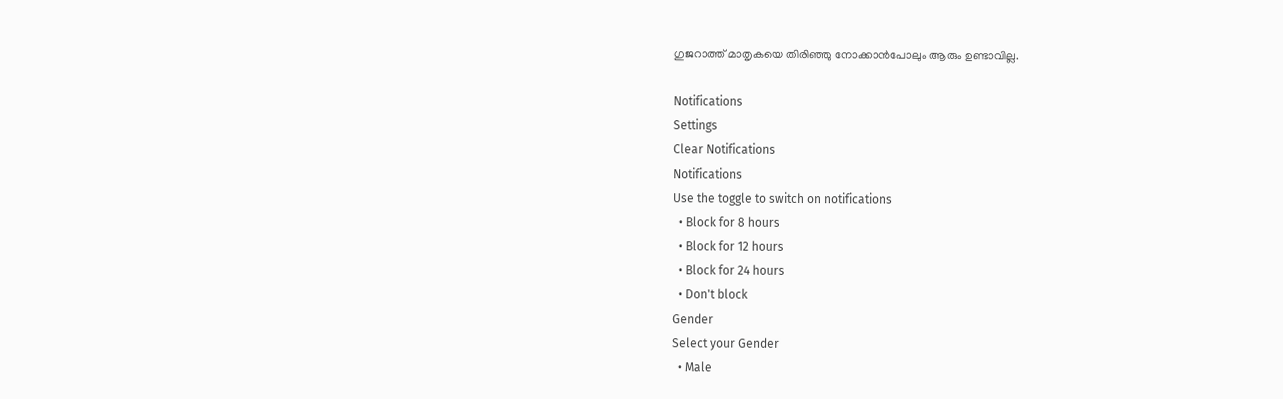ഗുജറാത്ത് മാതൃകയെ തിരിഞ്ഞു നോക്കാൻപോലും ആരും ഉണ്ടാവില്ല.

Notifications
Settings
Clear Notifications
Notifications
Use the toggle to switch on notifications
  • Block for 8 hours
  • Block for 12 hours
  • Block for 24 hours
  • Don't block
Gender
Select your Gender
  • Male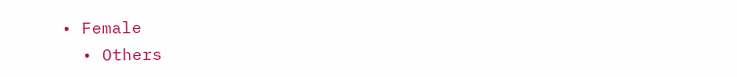• Female
  • Others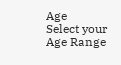Age
Select your Age Range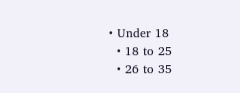• Under 18
  • 18 to 25
  • 26 to 35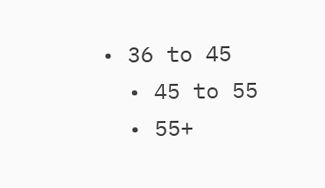• 36 to 45
  • 45 to 55
  • 55+